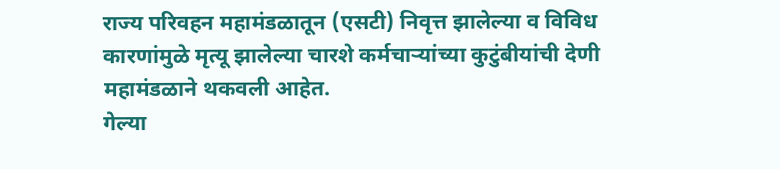राज्य परिवहन महामंडळातून (एसटी) निवृत्त झालेल्या व विविध कारणांमुळे मृत्यू झालेल्या चारशे कर्मचाऱ्यांच्या कुटुंबीयांची देणी महामंडळाने थकवली आहेत.
गेल्या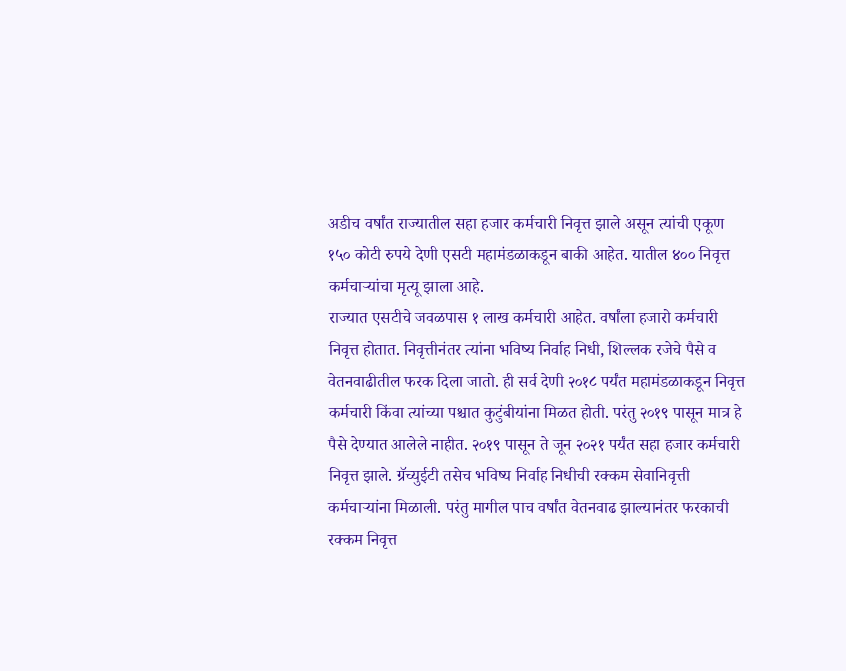अडीच वर्षांत राज्यातील सहा हजार कर्मचारी निवृत्त झाले असून त्यांची एकूण १५० कोटी रुपये देणी एसटी महामंडळाकडून बाकी आहेत. यातील ४०० निवृत्त कर्मचाऱ्यांचा मृत्यू झाला आहे.
राज्यात एसटीचे जवळपास १ लाख कर्मचारी आहेत. वर्षांला हजारो कर्मचारी निवृत्त होतात. निवृत्तीनंतर त्यांना भविष्य निर्वाह निधी, शिल्लक रजेचे पैसे व वेतनवाढीतील फरक दिला जातो. ही सर्व देणी २०१८ पर्यंत महामंडळाकडून निवृत्त कर्मचारी किंवा त्यांच्या पश्चात कुटुंबीयांना मिळत होती. परंतु २०१९ पासून मात्र हे पैसे देण्यात आलेले नाहीत. २०१९ पासून ते जून २०२१ पर्यंत सहा हजार कर्मचारी निवृत्त झाले. ग्रॅच्युईटी तसेच भविष्य निर्वाह निधीची रक्कम सेवानिवृत्ती कर्मचाऱ्यांना मिळाली. परंतु मागील पाच वर्षांत वेतनवाढ झाल्यानंतर फरकाची रक्कम निवृत्त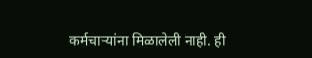कर्मचाऱ्यांना मिळालेली नाही. ही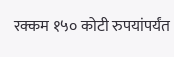रक्कम १५० कोटी रुपयांपर्यंत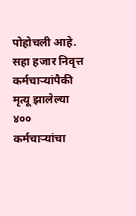पोहोचली आहे. सहा हजार निवृत्त कर्मचाऱ्यांपैकी मृत्यू झालेल्या ४०० कर्मचाऱ्यांचा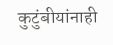कुटुंबीयांनाही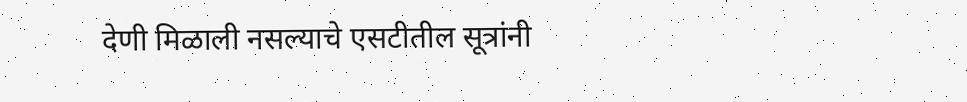देणी मिळाली नसल्याचे एसटीतील सूत्रांनी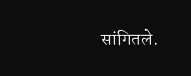सांगितले.